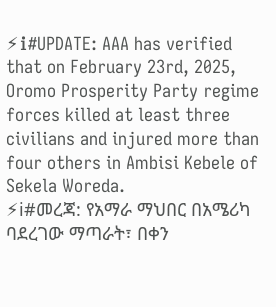⚡ℹ#UPDATE: AAA has verified that on February 23rd, 2025, Oromo Prosperity Party regime forces killed at least three civilians and injured more than four others in Ambisi Kebele of Sekela Woreda.
⚡ℹ#መረጃ: የአማራ ማህበር በአሜሪካ ባደረገው ማጣራት፣ በቀን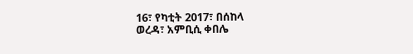16፣ የካቲት 2017፣ በሰከላ
ወረዳ፣ አምቢሲ ቀበሌ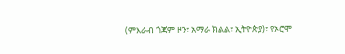(ምእራብ ጎጃም ዞን፣ አማራ ክልል፣ ኢትዮጵያ)፣ የኦሮሞ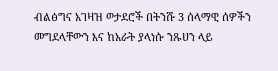ብልፅግና አገዛዝ ወታደሮች በትንሹ 3 ሰላማዊ ሰዎችን መግደላቸውን እና ከአራት ያላነሱ ንጹሀን ላይ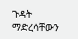ጉዳት
ማድረሳቸውን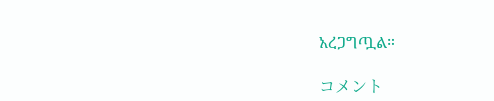አረጋግጧል።

コメント